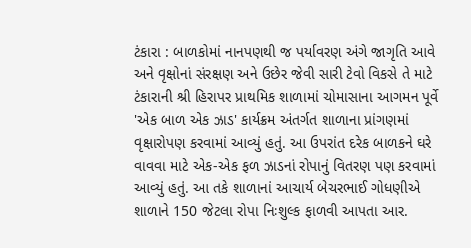ટંકારા : બાળકોમાં નાનપણથી જ પર્યાવરણ અંગે જાગૃતિ આવે અને વૃક્ષોનાં સંરક્ષણ અને ઉછેર જેવી સારી ટેવો વિકસે તે માટે ટંકારાની શ્રી હિરાપર પ્રાથમિક શાળામાં ચોમાસાના આગમન પૂર્વે 'એક બાળ એક ઝાડ' કાર્યક્રમ અંતર્ગત શાળાના પ્રાંગણમાં વૃક્ષારોપણ કરવામાં આવ્યું હતું. આ ઉપરાંત દરેક બાળકને ઘરે વાવવા માટે એક-એક ફળ ઝાડનાં રોપાનું વિતરણ પણ કરવામાં આવ્યું હતું. આ તકે શાળાનાં આચાર્ય બેચરભાઈ ગોધણીએ શાળાને 150 જેટલા રોપા નિઃશુલ્ક ફાળવી આપતા આર.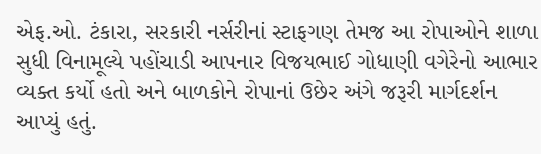એફ.ઓ. ટંકારા, સરકારી નર્સરીનાં સ્ટાફગણ તેમજ આ રોપાઓને શાળા સુધી વિનામૂલ્યે પહોંચાડી આપનાર વિજયભાઈ ગોધાણી વગેરેનો આભાર વ્યક્ત કર્યો હતો અને બાળકોને રોપાનાં ઉછેર અંગે જરૂરી માર્ગદર્શન આપ્યું હતું.